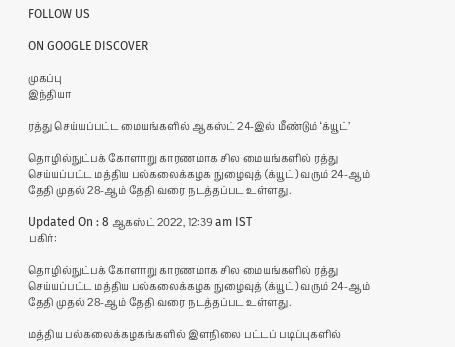FOLLOW US

ON GOOGLE DISCOVER

முகப்பு
இந்தியா

ரத்து செய்யப்பட்ட மையங்களில் ஆகஸ்ட் 24-இல் மீண்டும் ‘க்யூட்’

தொழில்நுட்பக் கோளாறு காரணமாக சில மையங்களில் ரத்து செய்யப்பட்ட மத்திய பல்கலைக்கழக நுழைவுத் (க்யூட்) வரும் 24-ஆம் தேதி முதல் 28-ஆம் தேதி வரை நடத்தப்பட உள்ளது.

Updated On : 8 ஆகஸ்ட் 2022, 12:39 am IST
பகிர்:

தொழில்நுட்பக் கோளாறு காரணமாக சில மையங்களில் ரத்து செய்யப்பட்ட மத்திய பல்கலைக்கழக நுழைவுத் (க்யூட்) வரும் 24-ஆம் தேதி முதல் 28-ஆம் தேதி வரை நடத்தப்பட உள்ளது.

மத்திய பல்கலைக்கழகங்களில் இளநிலை பட்டப் படிப்புகளில்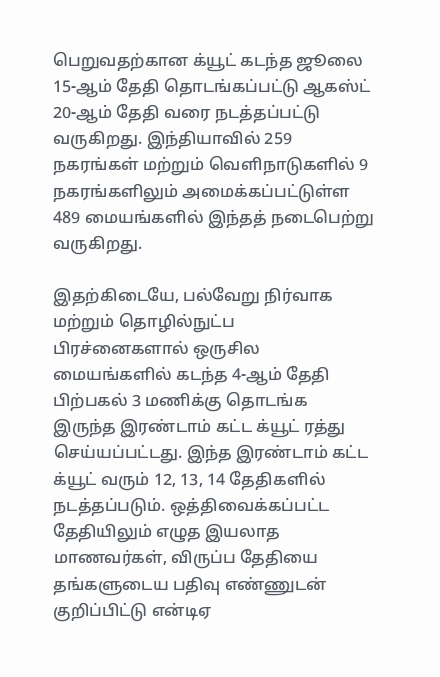பெறுவதற்கான க்யூட் கடந்த ஜூலை 15-ஆம் தேதி தொடங்கப்பட்டு ஆகஸ்ட் 20-ஆம் தேதி வரை நடத்தப்பட்டு வருகிறது. இந்தியாவில் 259 நகரங்கள் மற்றும் வெளிநாடுகளில் 9 நகரங்களிலும் அமைக்கப்பட்டுள்ள 489 மையங்களில் இந்தத் நடைபெற்று வருகிறது.

இதற்கிடையே, பல்வேறு நிர்வாக மற்றும் தொழில்நுட்ப பிரச்னைகளால் ஒருசில மையங்களில் கடந்த 4-ஆம் தேதி பிற்பகல் 3 மணிக்கு தொடங்க இருந்த இரண்டாம் கட்ட க்யூட் ரத்து செய்யப்பட்டது. இந்த இரண்டாம் கட்ட க்யூட் வரும் 12, 13, 14 தேதிகளில் நடத்தப்படும். ஒத்திவைக்கப்பட்ட தேதியிலும் எழுத இயலாத மாணவர்கள், விருப்ப தேதியை தங்களுடைய பதிவு எண்ணுடன் குறிப்பிட்டு என்டிஏ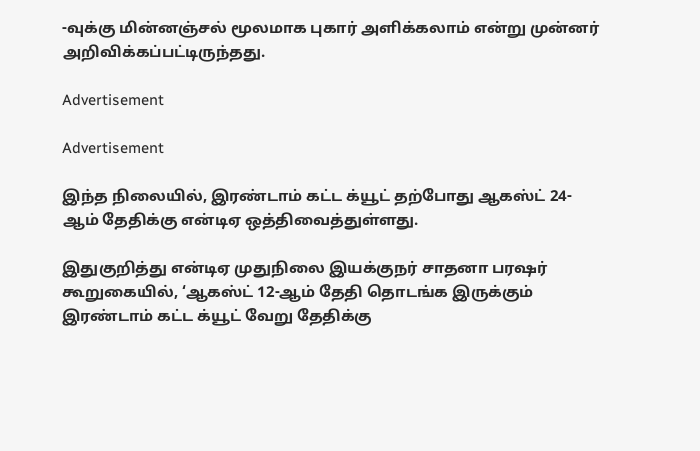-வுக்கு மின்னஞ்சல் மூலமாக புகார் அளிக்கலாம் என்று முன்னர் அறிவிக்கப்பட்டிருந்தது.

Advertisement

Advertisement

இந்த நிலையில், இரண்டாம் கட்ட க்யூட் தற்போது ஆகஸ்ட் 24-ஆம் தேதிக்கு என்டிஏ ஒத்திவைத்துள்ளது.

இதுகுறித்து என்டிஏ முதுநிலை இயக்குநர் சாதனா பரஷர் கூறுகையில், ‘ஆகஸ்ட் 12-ஆம் தேதி தொடங்க இருக்கும் இரண்டாம் கட்ட க்யூட் வேறு தேதிக்கு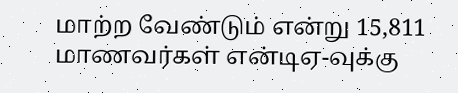மாற்ற வேண்டும் என்று 15,811 மாணவர்கள் என்டிஏ-வுக்கு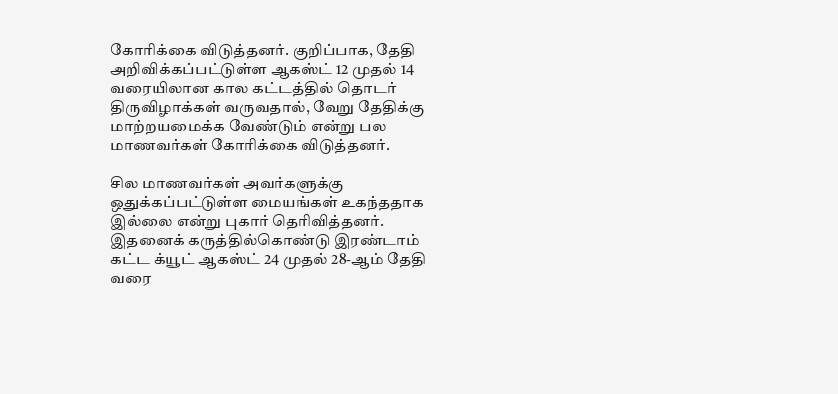கோரிக்கை விடுத்தனர். குறிப்பாக, தேதி அறிவிக்கப்பட்டுள்ள ஆகஸ்ட் 12 முதல் 14 வரையிலான கால கட்டத்தில் தொடர் திருவிழாக்கள் வருவதால், வேறு தேதிக்கு மாற்றயமைக்க வேண்டும் என்று பல மாணவர்கள் கோரிக்கை விடுத்தனர்.

சில மாணவர்கள் அவர்களுக்கு ஒதுக்கப்பட்டுள்ள மையங்கள் உகந்ததாக இல்லை என்று புகார் தெரிவித்தனர். இதனைக் கருத்தில்கொண்டு இரண்டாம் கட்ட க்யூட் ஆகஸ்ட் 24 முதல் 28-ஆம் தேதி வரை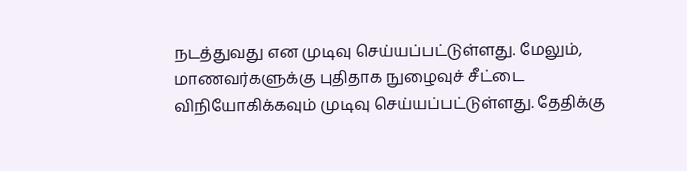நடத்துவது என முடிவு செய்யப்பட்டுள்ளது. மேலும், மாணவர்களுக்கு புதிதாக நுழைவுச் சீட்டை விநியோகிக்கவும் முடிவு செய்யப்பட்டுள்ளது. தேதிக்கு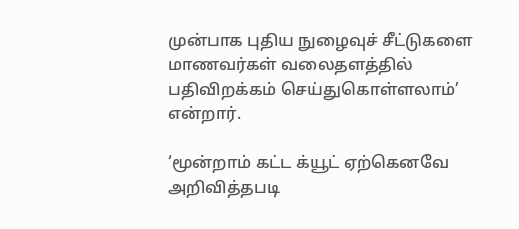முன்பாக புதிய நுழைவுச் சீட்டுகளை மாணவர்கள் வலைதளத்தில் பதிவிறக்கம் செய்துகொள்ளலாம்’ என்றார்.

‘மூன்றாம் கட்ட க்யூட் ஏற்கெனவே அறிவித்தபடி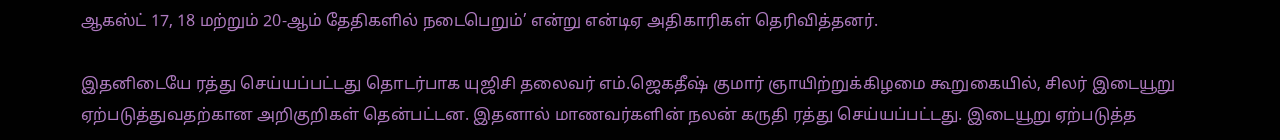ஆகஸ்ட் 17, 18 மற்றும் 20-ஆம் தேதிகளில் நடைபெறும்’ என்று என்டிஏ அதிகாரிகள் தெரிவித்தனர்.

இதனிடையே ரத்து செய்யப்பட்டது தொடர்பாக யுஜிசி தலைவர் எம்.ஜெகதீஷ் குமார் ஞாயிற்றுக்கிழமை கூறுகையில், சிலர் இடையூறு ஏற்படுத்துவதற்கான அறிகுறிகள் தென்பட்டன. இதனால் மாணவர்களின் நலன் கருதி ரத்து செய்யப்பட்டது. இடையூறு ஏற்படுத்த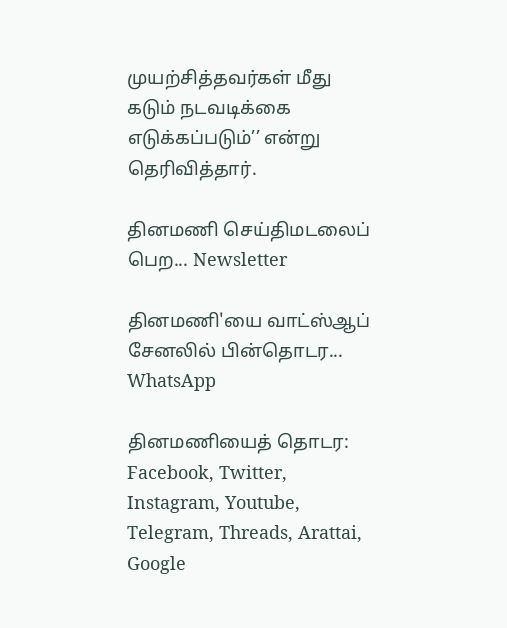முயற்சித்தவர்கள் மீது கடும் நடவடிக்கை எடுக்கப்படும்’’ என்று தெரிவித்தார்.

தினமணி செய்திமடலைப் பெற... Newsletter

தினமணி'யை வாட்ஸ்ஆப் சேனலில் பின்தொடர... WhatsApp

தினமணியைத் தொடர: Facebook, Twitter, Instagram, Youtube, Telegram, Threads, Arattai, Google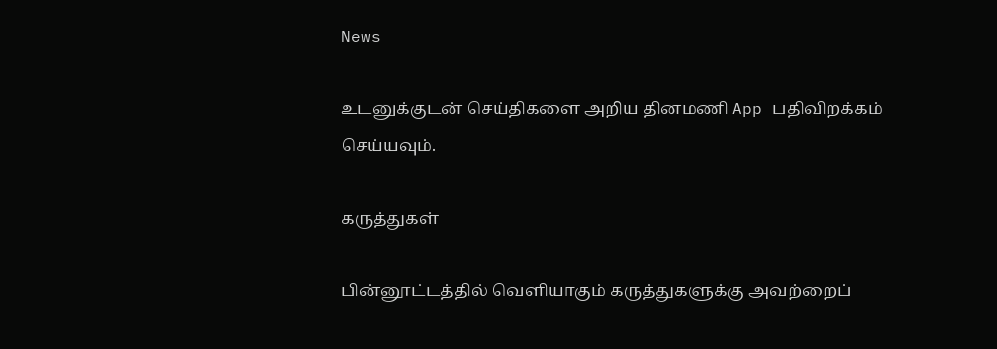News

உடனுக்குடன் செய்திகளை அறிய தினமணி App பதிவிறக்கம் செய்யவும்.

கருத்துகள்

பின்னூட்டத்தில் வெளியாகும் கருத்துகளுக்கு அவற்றைப்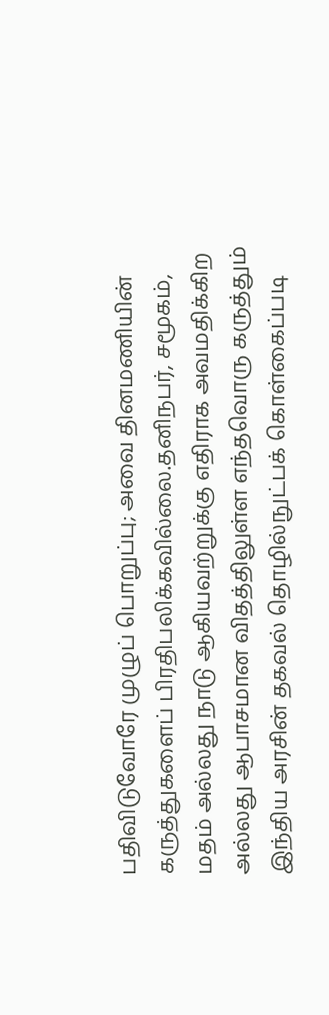பதிவிடுவோரே முழுப் பொறுப்பு; அவை தினமணியின் கருத்துகளைப் பிரதிபலிக்கவில்லை.தனிநபர், சமூகம், மதம் அல்லது நாடு ஆகியவற்றுக்கு எதிராக அவமதிக்கிற அல்லது ஆபாசமான விதத்திலுள்ள எந்தவொரு கருத்தும் இந்திய அரசின் தகவல் தொழில்நுட்பக் கொள்கைப்படி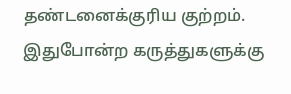தண்டனைக்குரிய குற்றம். இதுபோன்ற கருத்துகளுக்கு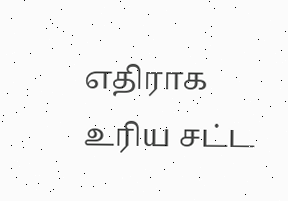எதிராக உரிய சட்ட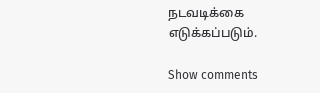நடவடிக்கை எடுக்கப்படும்.

Show comments